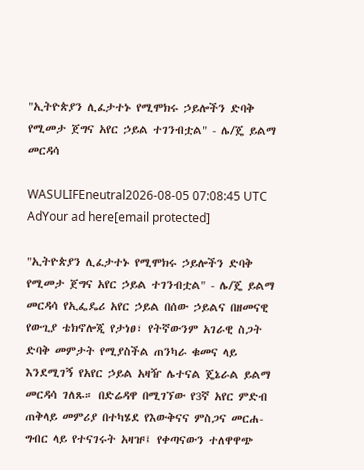"ኢትዮጵያን ሊፈታተኑ የሚሞክሩ ኃይሎችን ድባቅ የሚመታ ጀግና አየር ኃይል ተገንብቷል" - ሌ/ጄ ይልማ መርዳሳ

WASULIFEneutral2026-08-05 07:08:45 UTC
AdYour ad here[email protected]

"ኢትዮጵያን ሊፈታተኑ የሚሞክሩ ኃይሎችን ድባቅ የሚመታ ጀግና አየር ኃይል ተገንብቷል" - ሌ/ጄ ይልማ መርዳሳ የኢፌዴሪ አየር ኃይል በሰው ኃይልና በዘመናዊ የውጊያ ቴክኖሎጂ የታነፀ፣ የትኛውንም አገራዊ ስጋት ድባቅ መምታት የሚያስችል ጠንካራ ቁመና ላይ እንደሚገኝ የአየር ኃይል አዛዥ ሌተናል ጄኔራል ይልማ መርዳሳ ገለጹ። በድሬዳዋ በሚገኘው የ3ኛ አየር ምድብ ጠቅላይ መምሪያ በተካሄደ የእውቅናና ምስጋና መርሐ-ግብር ላይ የተናገሩት አዛዡ፤ የቀጣናውን ተለዋዋጭ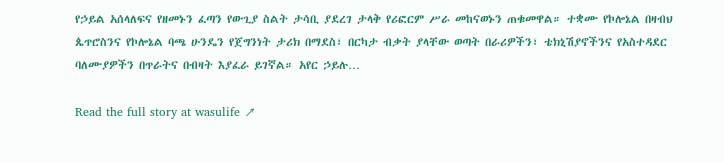የኃይል አሰላለፍና የዘመኑን ፈጣን የውጊያ ስልት ታሳቢ ያደረገ ታላቅ የሪፎርም ሥራ መከናወኑን ጠቁመዋል። ተቋሙ የኮሎኔል በዛብህ ጴጥሮስንና የኮሎኔል ባጫ ሁንዴን የጀግንነት ታሪክ በማደስ፣ በርካታ ብቃት ያላቸው ወጣት በራሪዎችን፣ ቴክኒሽያኖችንና የአስተዳደር ባለሙያዎችን በጥራትና በብዛት እያፈራ ይገኛል። አየር ኃይሉ…

Read the full story at wasulife ↗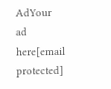AdYour ad here[email protected]